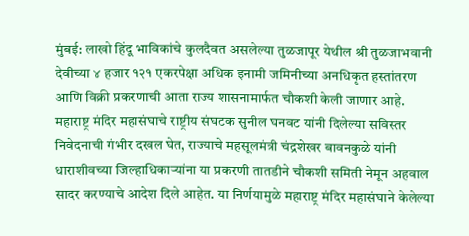मुंबई: लाखो हिंदू भाविकांचे कुलदैवत असलेल्या तुळजापूर येथील श्री तुळजाभवानी देवीच्या ४ हजार १२१ एकरपेक्षा अधिक इनामी जमिनीच्या अनधिकृत हस्तांतरण आणि विक्री प्रकरणाची आता राज्य शासनामार्फत चौकशी केली जाणार आहे. महाराष्ट्र मंदिर महासंघाचे राष्ट्रीय संघटक सुनील घनवट यांनी दिलेल्या सविस्तर निवेदनाची गंभीर दखल घेत, राज्याचे महसूलमंत्री चंद्रशेखर बावनकुळे यांनी धाराशीवच्या जिल्हाधिकाऱ्यांना या प्रकरणी तातडीने चौकशी समिती नेमून अहवाल सादर करण्याचे आदेश दिले आहेत. या निर्णयामुळे महाराष्ट्र मंदिर महासंघाने केलेल्या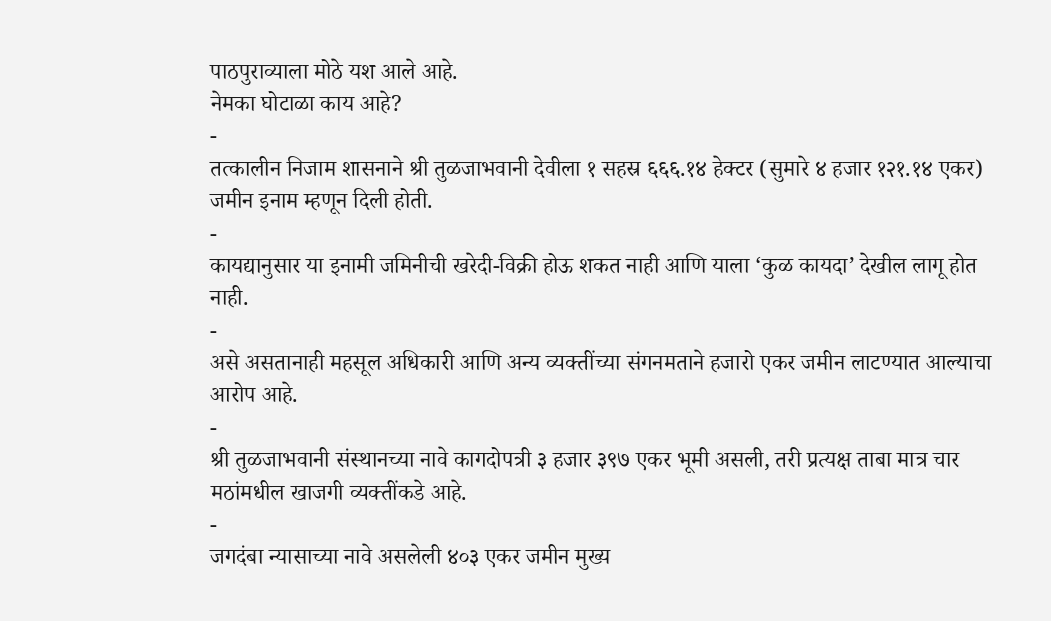पाठपुराव्याला मोठे यश आले आहे.
नेमका घोटाळा काय आहे?
-
तत्कालीन निजाम शासनाने श्री तुळजाभवानी देवीला १ सहस्र ६६६.१४ हेक्टर (सुमारे ४ हजार १२१.१४ एकर) जमीन इनाम म्हणून दिली होती.
-
कायद्यानुसार या इनामी जमिनीची खरेदी-विक्री होऊ शकत नाही आणि याला ‘कुळ कायदा’ देखील लागू होत नाही.
-
असे असतानाही महसूल अधिकारी आणि अन्य व्यक्तींच्या संगनमताने हजारो एकर जमीन लाटण्यात आल्याचा आरोप आहे.
-
श्री तुळजाभवानी संस्थानच्या नावे कागदोपत्री ३ हजार ३९७ एकर भूमी असली, तरी प्रत्यक्ष ताबा मात्र चार मठांमधील खाजगी व्यक्तींकडे आहे.
-
जगदंबा न्यासाच्या नावे असलेली ४०३ एकर जमीन मुख्य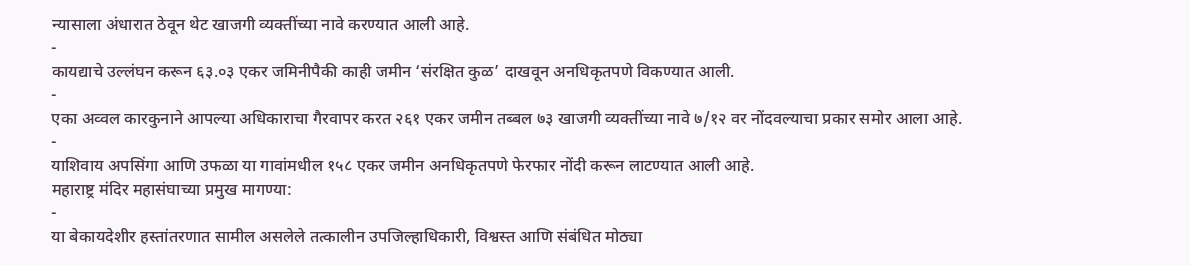न्यासाला अंधारात ठेवून थेट खाजगी व्यक्तींच्या नावे करण्यात आली आहे.
-
कायद्याचे उल्लंघन करून ६३.०३ एकर जमिनीपैकी काही जमीन ‘संरक्षित कुळ’ दाखवून अनधिकृतपणे विकण्यात आली.
-
एका अव्वल कारकुनाने आपल्या अधिकाराचा गैरवापर करत २६१ एकर जमीन तब्बल ७३ खाजगी व्यक्तींच्या नावे ७/१२ वर नोंदवल्याचा प्रकार समोर आला आहे.
-
याशिवाय अपसिंगा आणि उफळा या गावांमधील १५८ एकर जमीन अनधिकृतपणे फेरफार नोंदी करून लाटण्यात आली आहे.
महाराष्ट्र मंदिर महासंघाच्या प्रमुख मागण्या:
-
या बेकायदेशीर हस्तांतरणात सामील असलेले तत्कालीन उपजिल्हाधिकारी, विश्वस्त आणि संबंधित मोठ्या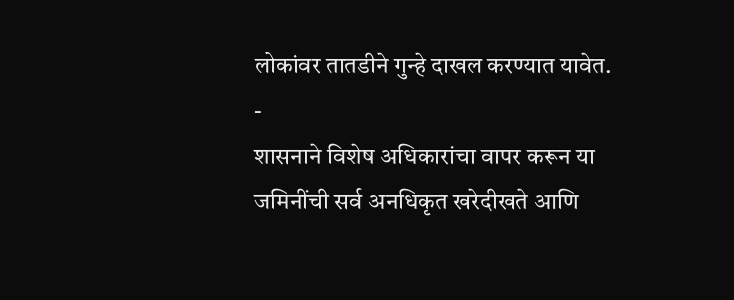लोकांवर तातडीने गुन्हे दाखल करण्यात यावेत.
-
शासनाने विशेष अधिकारांचा वापर करून या जमिनींची सर्व अनधिकृत खरेदीखते आणि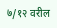७/१२ वरील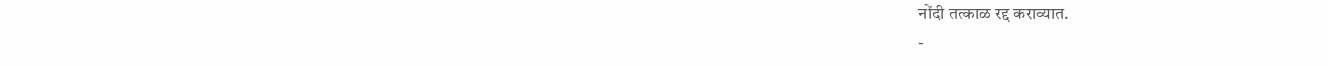नोंदी तत्काळ रद्द कराव्यात.
-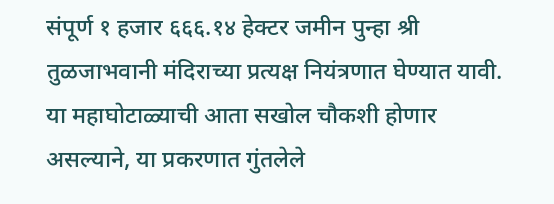संपूर्ण १ हजार ६६६.१४ हेक्टर जमीन पुन्हा श्री तुळजाभवानी मंदिराच्या प्रत्यक्ष नियंत्रणात घेण्यात यावी.
या महाघोटाळ्याची आता सखोल चौकशी होणार असल्याने, या प्रकरणात गुंतलेले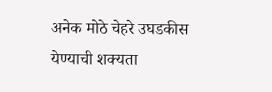अनेक मोठे चेहरे उघडकीस येण्याची शक्यता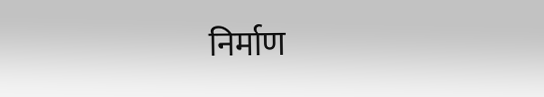निर्माण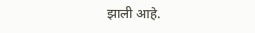झाली आहे.